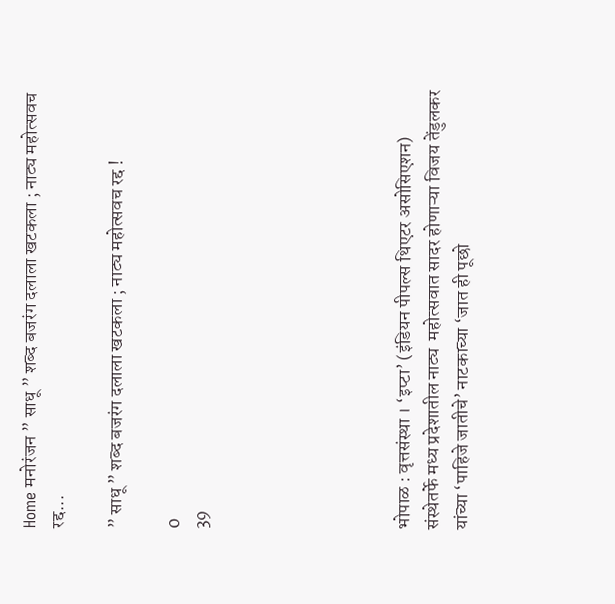Home मनोरंजन ” साधू ” शब्द बजरंग दलाला खटकला ; नाट्य महोत्सवच रद्द...

” साधू ” शब्द बजरंग दलाला खटकला ; नाट्य महोत्सवच रद्द !

0
39






भोपाळ : वृत्तसंस्था । ‘इप्टा’ (इंडियन पीपल्स थिएटर असोसिएशन) संस्थेतर्फे मध्य प्रदेशातील नाट्य  महोत्सवात सादर होणाऱ्या विजय तेंडुलकर यांच्या ‘पाहिजे जातीचे’ नाटकाच्या ‘जात ही पूछो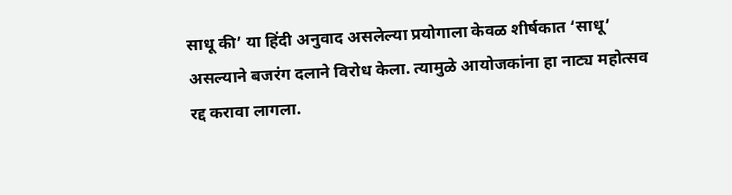साधू की’ या हिंदी अनुवाद असलेल्या प्रयोगाला केवळ शीर्षकात ‘साधू’ असल्याने बजरंग दलाने विरोध केला. त्यामुळे आयोजकांना हा नाट्य महोत्सव रद्द करावा लागला.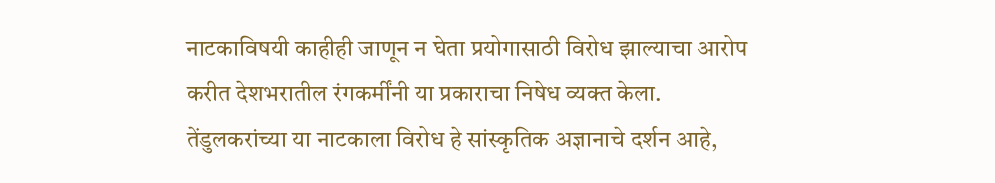नाटकाविषयी काहीही जाणून न घेता प्रयोगासाठी विरोध झाल्याचा आरोप करीत देशभरातील रंगकर्मींनी या प्रकाराचा निषेध व्यक्त केला. तेंडुलकरांच्या या नाटकाला विरोध हे सांस्कृतिक अज्ञानाचे दर्शन आहे,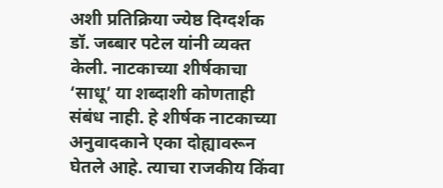अशी प्रतिक्रिया ज्येष्ठ दिग्दर्शक डॉ. जब्बार पटेल यांनी व्यक्त केली. नाटकाच्या शीर्षकाचा ‘साधू’ या शब्दाशी कोणताही संबंध नाही. हे शीर्षक नाटकाच्या अनुवादकाने एका दोह्यावरून घेतले आहे. त्याचा राजकीय किंवा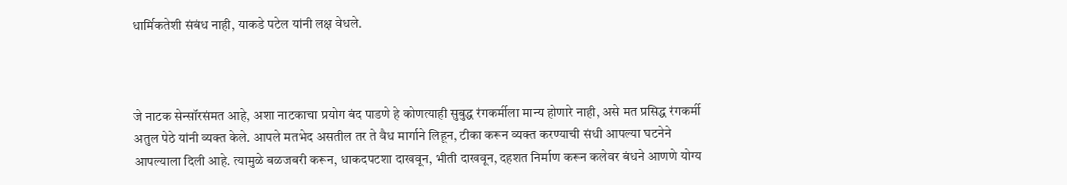धार्मिकतेशी संबंध नाही, याकडे पटेल यांनी लक्ष वेधले.



जे नाटक सेन्सॉरसंमत आहे, अशा नाटकाचा प्रयोग बंद पाडणे हे कोणत्याही सुबुद्ध रंगकर्मीला मान्य होणारे नाही, असे मत प्रसिद्ध रंगकर्मी अतुल पेठे यांनी व्यक्त केले. आपले मतभेद असतील तर ते वैध मार्गाने लिहून, टीका करून व्यक्त करण्याची संधी आपल्या घटनेने आपल्याला दिली आहे. त्यामुळे बळजबरी करून, धाकदपटशा दाखवून, भीती दाखवून, दहशत निर्माण करून कलेवर बंधने आणणे योग्य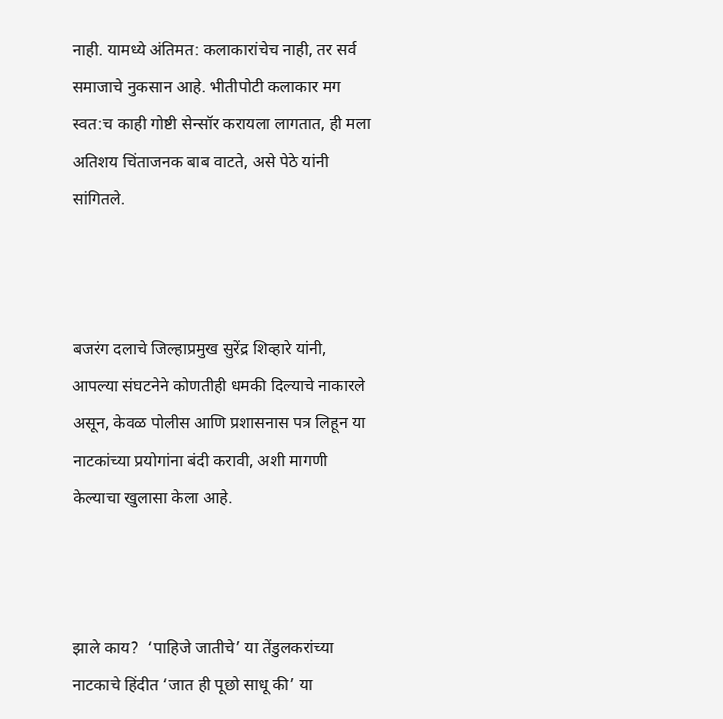नाही. यामध्ये अंतिमत: कलाकारांचेच नाही, तर सर्व समाजाचे नुकसान आहे. भीतीपोटी कलाकार मग स्वत:च काही गोष्टी सेन्सॉर करायला लागतात, ही मला अतिशय चिंताजनक बाब वाटते, असे पेठे यांनी सांगितले.



बजरंग दलाचे जिल्हाप्रमुख सुरेंद्र शिव्हारे यांनी, आपल्या संघटनेने कोणतीही धमकी दिल्याचे नाकारले असून, केवळ पोलीस आणि प्रशासनास पत्र लिहून या नाटकांच्या प्रयोगांना बंदी करावी, अशी मागणी केल्याचा खुलासा केला आहे.



झाले काय?  ‘पाहिजे जातीचे’ या तेंडुलकरांच्या नाटकाचे हिंदीत ‘जात ही पूछो साधू की’ या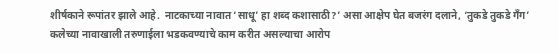शीर्षकाने रूपांतर झाले आहे.  नाटकाच्या नावात ‘साधू’ हा शब्द कशासाठी?’ असा आक्षेप घेत बजरंग दलाने, ‘तुकडे तुकडे गँग’ कलेच्या नावाखाली तरुणाईला भडकवण्याचे काम करीत असल्याचा आरोप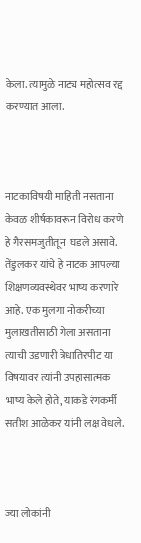केला. त्यामुळे नाट्य महोत्सव रद्द करण्यात आला.



नाटकाविषयी माहिती नसताना केवळ शीर्षकावरून विरोध करणे हे गैरसमजुतीतून  घडले असावे. तेंडुलकर यांचे हे नाटक आपल्या शिक्षणव्यवस्थेवर भाष्य करणारे आहे. एक मुलगा नोकरीच्या मुलाखतीसाठी गेला असताना त्याची उडणारी त्रेधातिरपीट या विषयावर त्यांनी उपहासात्मक भाष्य केले होते, याकडे रंगकर्मी सतीश आळेकर यांनी लक्ष वेधले.



ज्या लोकांनी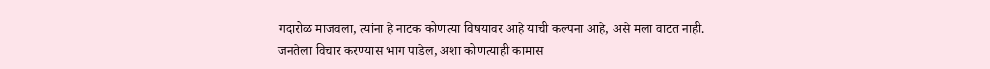गदारोळ माजवला, त्यांना हे नाटक कोणत्या विषयावर आहे याची कल्पना आहे, असे मला वाटत नाही. जनतेला विचार करण्यास भाग पाडेल, अशा कोणत्याही कामास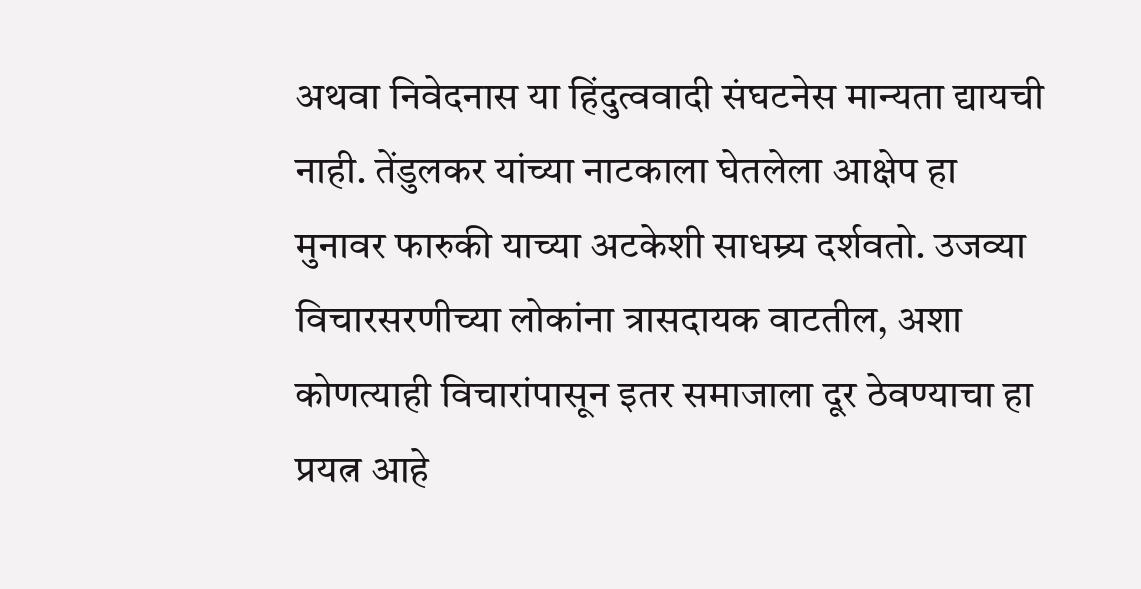अथवा निवेदनास या हिंदुत्ववादी संघटनेस मान्यता द्यायची नाही. तेंडुलकर यांच्या नाटकाला घेतलेला आक्षेप हा मुनावर फारुकी याच्या अटकेशी साधम्र्य दर्शवतो. उजव्या विचारसरणीच्या लोकांना त्रासदायक वाटतील, अशा कोणत्याही विचारांपासून इतर समाजाला दूर ठेवण्याचा हा प्रयत्न आहे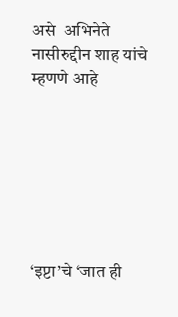असे  अभिनेते नासीरुद्दीन शाह यांचे म्हणणे आहे







‘इप्टा’चे ‘जात ही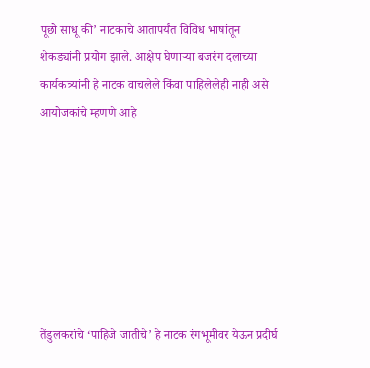पूछो साधू की’ नाटकाचे आतापर्यंत विविध भाषांतून शेकड्यांनी प्रयोग झाले. आक्षेप घेणाऱ्या बजरंग दलाच्या कार्यकत्र्यांनी हे नाटक वाचलेले किंवा पाहिलेलेही नाही असे आयोजकांचे म्हणणे आहे







तेंडुलकरांचे ‘पाहिजे जातीचे’ हे नाटक रंगभूमीवर येऊन प्रदीर्घ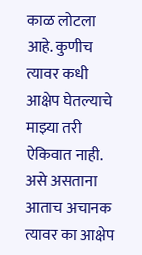काळ लोटला आहे. कुणीच त्यावर कधी आक्षेप घेतल्याचे माझ्या तरी ऐकिवात नाही. असे असताना आताच अचानक त्यावर का आक्षेप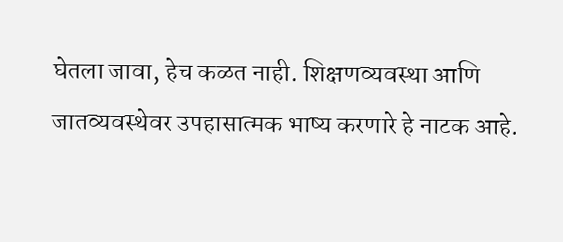घेतला जावा, हेच कळत नाही. शिक्षणव्यवस्था आणि जातव्यवस्थेवर उपहासात्मक भाष्य करणारे हे नाटक आहे.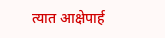त्यात आक्षेपार्ह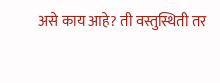असे काय आहे? ती वस्तुस्थिती तर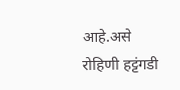आहे.असे  रोहिणी हट्टंगडी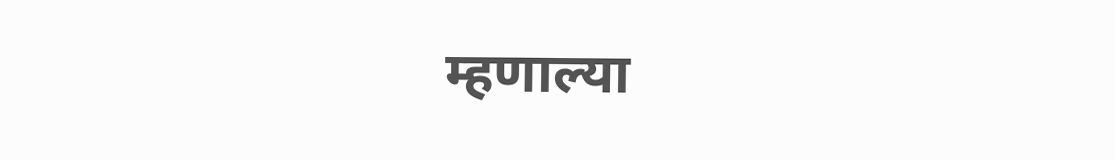म्हणाल्या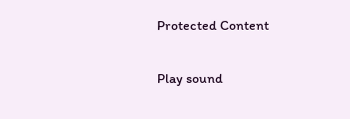Protected Content

Play sound